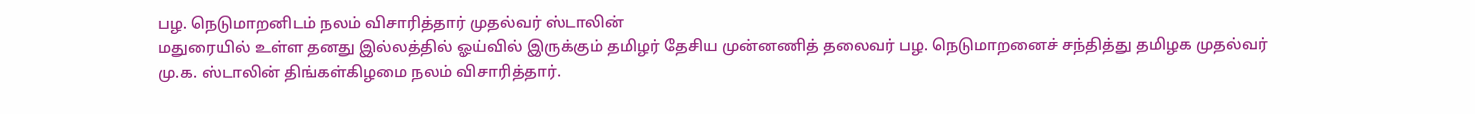பழ. நெடுமாறனிடம் நலம் விசாரித்தார் முதல்வர் ஸ்டாலின்
மதுரையில் உள்ள தனது இல்லத்தில் ஓய்வில் இருக்கும் தமிழர் தேசிய முன்னணித் தலைவர் பழ. நெடுமாறனைச் சந்தித்து தமிழக முதல்வர் மு.க. ஸ்டாலின் திங்கள்கிழமை நலம் விசாரித்தார்.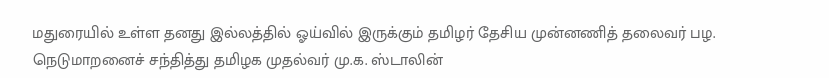மதுரையில் உள்ள தனது இல்லத்தில் ஓய்வில் இருக்கும் தமிழர் தேசிய முன்னணித் தலைவர் பழ. நெடுமாறனைச் சந்தித்து தமிழக முதல்வர் மு.க. ஸ்டாலின்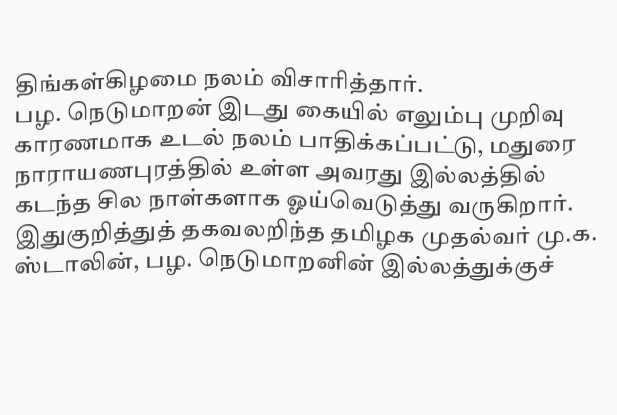திங்கள்கிழமை நலம் விசாரித்தார்.
பழ. நெடுமாறன் இடது கையில் எலும்பு முறிவு காரணமாக உடல் நலம் பாதிக்கப்பட்டு, மதுரை நாராயணபுரத்தில் உள்ள அவரது இல்லத்தில் கடந்த சில நாள்களாக ஓய்வெடுத்து வருகிறார்.
இதுகுறித்துத் தகவலறிந்த தமிழக முதல்வர் மு.க. ஸ்டாலின், பழ. நெடுமாறனின் இல்லத்துக்குச்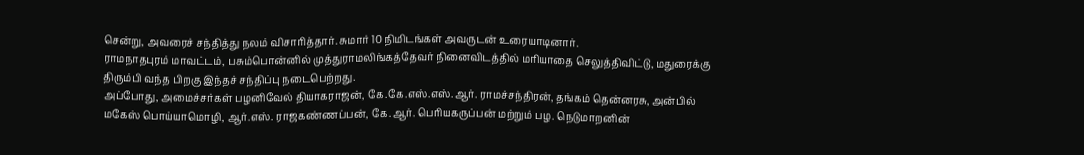சென்று, அவரைச் சந்தித்து நலம் விசாரித்தார். சுமார் 10 நிமிடங்கள் அவருடன் உரையாடினார்.
ராமநாதபுரம் மாவட்டம், பசும்பொன்னில் முத்துராமலிங்கத்தேவர் நினைவிடத்தில் மரியாதை செலுத்திவிட்டு, மதுரைக்கு திரும்பி வந்த பிறகு இந்தச் சந்திப்பு நடைபெற்றது.
அப்போது, அமைச்சர்கள் பழனிவேல் தியாகராஜன், கே.கே.எஸ்.எஸ்.ஆர். ராமச்சந்திரன், தங்கம் தென்னரசு, அன்பில் மகேஸ் பொய்யாமொழி, ஆர்.எஸ். ராஜகண்ணப்பன், கே.ஆர். பெரியகருப்பன் மற்றும் பழ. நெடுமாறனின்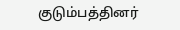குடும்பத்தினர்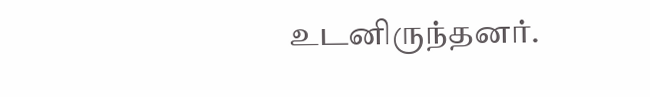உடனிருந்தனர்.